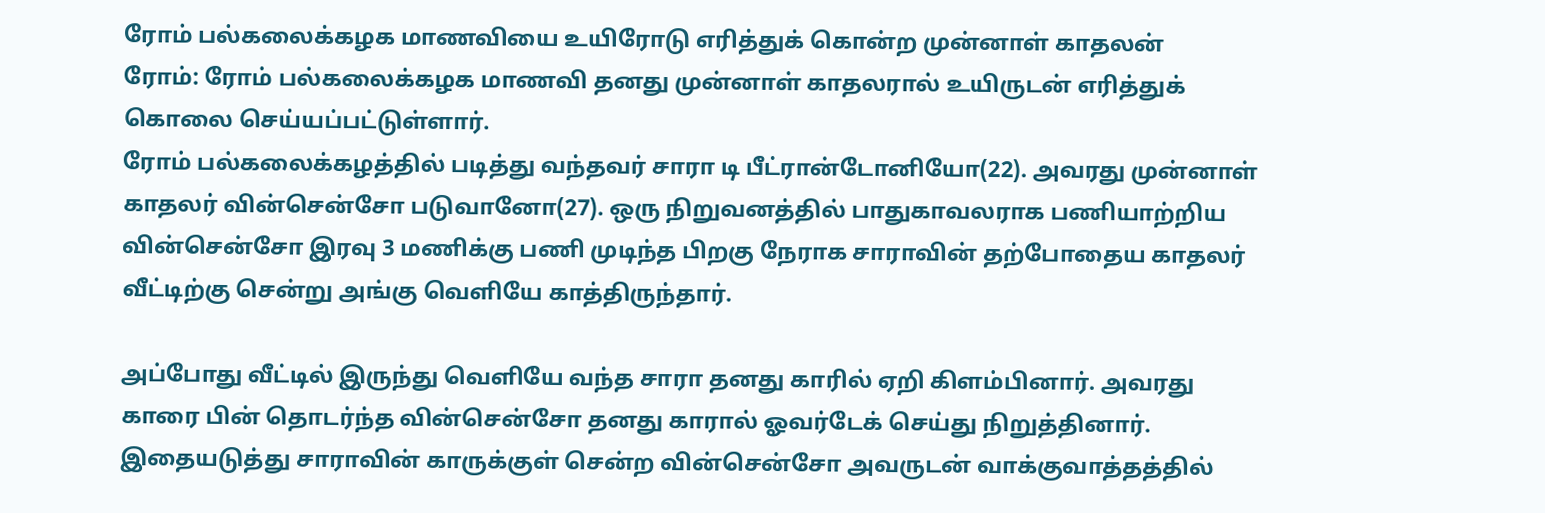ரோம் பல்கலைக்கழக மாணவியை உயிரோடு எரித்துக் கொன்ற முன்னாள் காதலன்
ரோம்: ரோம் பல்கலைக்கழக மாணவி தனது முன்னாள் காதலரால் உயிருடன் எரித்துக் கொலை செய்யப்பட்டுள்ளார்.
ரோம் பல்கலைக்கழத்தில் படித்து வந்தவர் சாரா டி பீட்ரான்டோனியோ(22). அவரது முன்னாள் காதலர் வின்சென்சோ படுவானோ(27). ஒரு நிறுவனத்தில் பாதுகாவலராக பணியாற்றிய வின்சென்சோ இரவு 3 மணிக்கு பணி முடிந்த பிறகு நேராக சாராவின் தற்போதைய காதலர் வீட்டிற்கு சென்று அங்கு வெளியே காத்திருந்தார்.

அப்போது வீட்டில் இருந்து வெளியே வந்த சாரா தனது காரில் ஏறி கிளம்பினார். அவரது காரை பின் தொடர்ந்த வின்சென்சோ தனது காரால் ஓவர்டேக் செய்து நிறுத்தினார். இதையடுத்து சாராவின் காருக்குள் சென்ற வின்சென்சோ அவருடன் வாக்குவாத்தத்தில்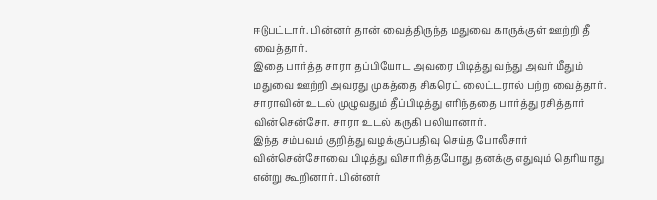ஈடுபட்டார். பின்னர் தான் வைத்திருந்த மதுவை காருக்குள் ஊற்றி தீ வைத்தார்.
இதை பார்த்த சாரா தப்பியோட அவரை பிடித்து வந்து அவர் மீதும் மதுவை ஊற்றி அவரது முகத்தை சிகரெட் லைட்டரால் பற்ற வைத்தார். சாராவின் உடல் முழுவதும் தீப்பிடித்து எரிந்ததை பார்த்து ரசித்தார் வின்சென்சோ. சாரா உடல் கருகி பலியானார்.
இந்த சம்பவம் குறித்து வழக்குப்பதிவு செய்த போலீசார் வின்சென்சோவை பிடித்து விசாரித்தபோது தனக்கு எதுவும் தெரியாது என்று கூறினார். பின்னர்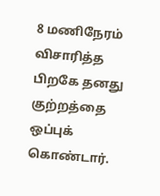8 மணிநேரம் விசாரித்த பிறகே தனது குற்றத்தை ஒப்புக் கொண்டார்.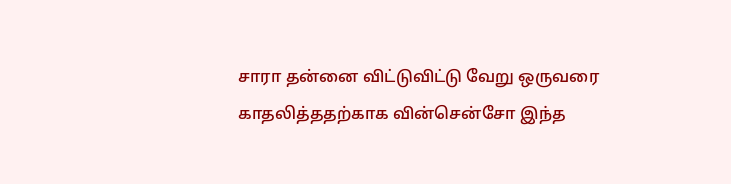சாரா தன்னை விட்டுவிட்டு வேறு ஒருவரை காதலித்ததற்காக வின்சென்சோ இந்த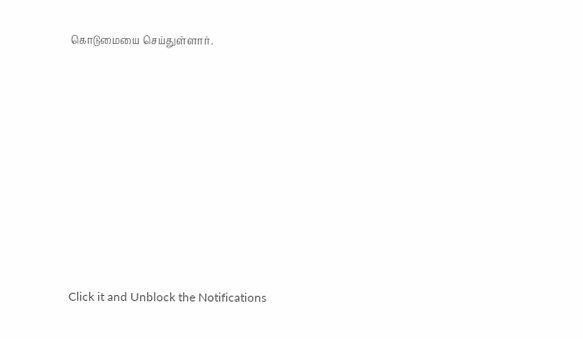கொடுமையை செய்துள்ளார்.












Click it and Unblock the Notifications